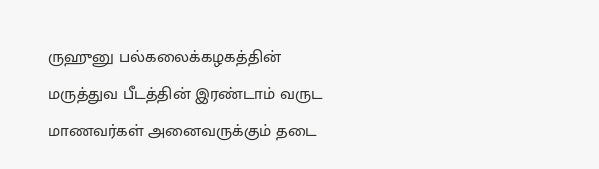ருஹுனு பல்கலைக்கழகத்தின் மருத்துவ பீடத்தின் இரண்டாம் வருட மாணவர்கள் அனைவருக்கும் தடை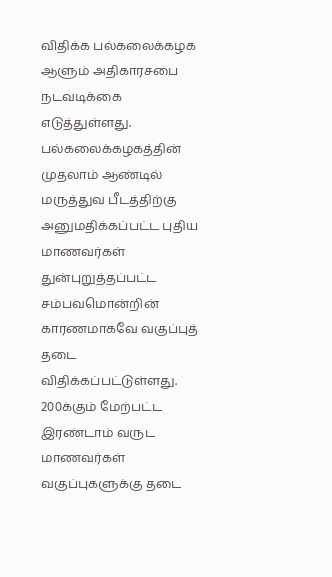விதிக்க பல்கலைக்கழக ஆளும் அதிகாரசபை நடவடிக்கை எடுத்துள்ளது.
பல்கலைக்கழகத்தின் முதலாம் ஆண்டில் மருத்துவ பீடத்திற்கு அனுமதிக்கப்பட்ட புதிய மாணவர்கள் துன்புறுத்தப்பட்ட சம்பவமொன்றின் காரணமாகவே வகுப்புத் தடை விதிக்கப்பட்டுள்ளது.
200க்கும் மேற்பட்ட இரண்டாம் வருட மாணவர்கள் வகுப்புகளுக்கு தடை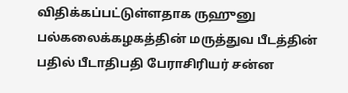விதிக்கப்பட்டுள்ளதாக ருஹுனு பல்கலைக்கழகத்தின் மருத்துவ பீடத்தின் பதில் பீடாதிபதி பேராசிரியர் சன்ன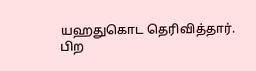யஹதுகொட தெரிவித்தார்.
பிற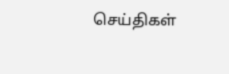செய்திகள்